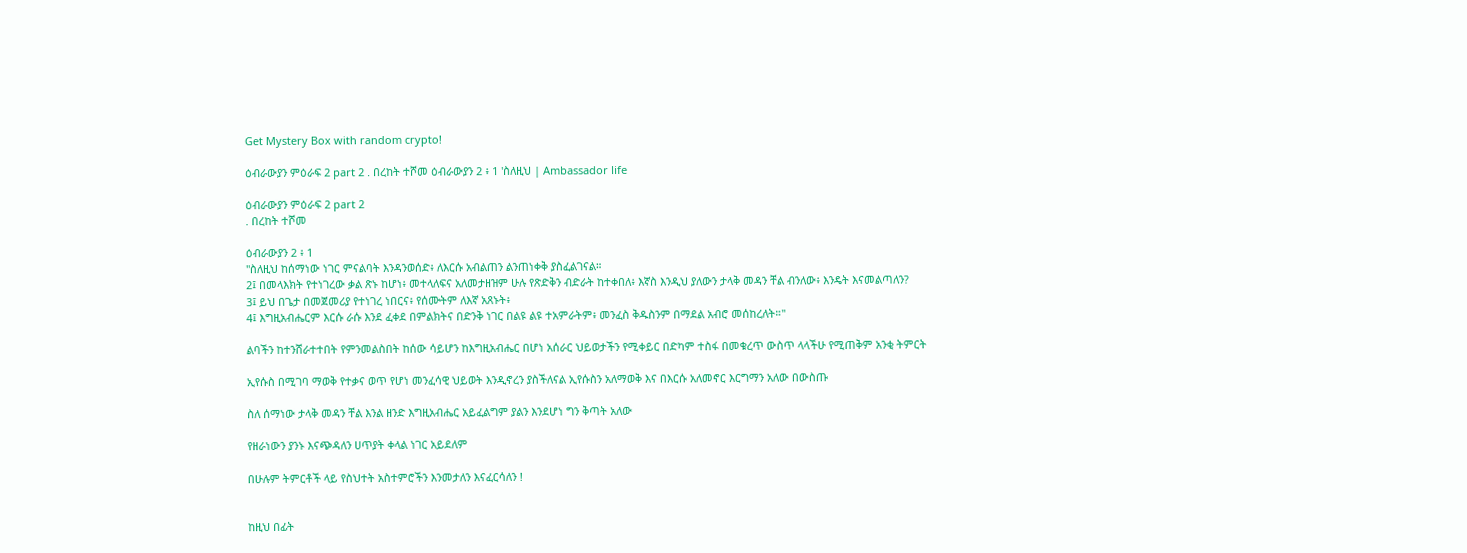Get Mystery Box with random crypto!

ዕብራውያን ምዕራፍ 2 part 2 . በረከት ተሾመ ዕብራውያን 2 ፥ 1 'ስለዚህ | Ambassador life

ዕብራውያን ምዕራፍ 2 part 2
. በረከት ተሾመ

ዕብራውያን 2 ፥ 1
"ስለዚህ ከሰማነው ነገር ምናልባት እንዳንወሰድ፥ ለእርሱ አብልጠን ልንጠነቀቅ ያስፈልገናል።
2፤ በመላእክት የተነገረው ቃል ጽኑ ከሆነ፥ መተላለፍና አለመታዘዝም ሁሉ የጽድቅን ብድራት ከተቀበለ፥ እኛስ እንዲህ ያለውን ታላቅ መዳን ቸል ብንለው፥ እንዴት እናመልጣለን?
3፤ ይህ በጌታ በመጀመሪያ የተነገረ ነበርና፥ የሰሙትም ለእኛ አጸኑት፥
4፤ እግዚአብሔርም እርሱ ራሱ እንደ ፈቀደ በምልክትና በድንቅ ነገር በልዩ ልዩ ተአምራትም፥ መንፈስ ቅዱስንም በማደል አብሮ መሰከረለት።"

ልባችን ከተንሸራተተበት የምንመልስበት ከሰው ሳይሆን ከእግዚአብሔር በሆነ አሰራር ህይወታችን የሚቀይር በድካም ተስፋ በመቁረጥ ውስጥ ላላችሁ የሚጠቅም አንቂ ትምርት

ኢየሱስ በሚገባ ማወቅ የተቃና ወጥ የሆነ መንፈሳዊ ህይወት እንዲኖረን ያስችለናል ኢየሱስን አለማወቅ እና በእርሱ አለመኖር እርግማን አለው በውስጡ

ስለ ሰማነው ታላቅ መዳን ቸል እንል ዘንድ እግዚአብሔር አይፈልግም ያልን እንደሆነ ግን ቅጣት አለው

የዘራነውን ያንኑ እናጭዳለን ሀጥያት ቀላል ነገር አይደለም

በሁሉም ትምርቶች ላይ የስህተት አስተምሮችን እንመታለን እናፈርሳለን !


ከዚህ በፊት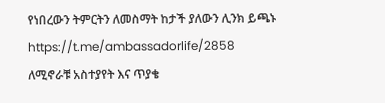የነበረውን ትምርትን ለመስማት ከታች ያለውን ሊንክ ይጫኑ
https://t.me/ambassadorlife/2858
ለሚኖራቹ አስተያየት እና ጥያቄ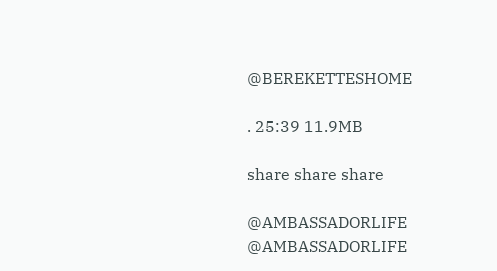@BEREKETTESHOME

. 25:39 11.9MB

share share share

@AMBASSADORLIFE
@AMBASSADORLIFE